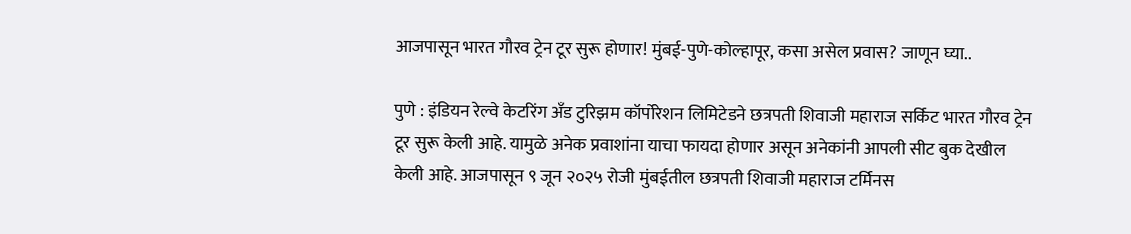आजपासून भारत गौरव ट्रेन टूर सुरू होणार! मुंबई-पुणे-कोल्हापूर, कसा असेल प्रवास? जाणून घ्या..

पुणे : इंडियन रेल्वे केटरिंग अँड टुरिझम कॉर्पोरेशन लिमिटेडने छत्रपती शिवाजी महाराज सर्किट भारत गौरव ट्रेन टूर सुरू केली आहे. यामुळे अनेक प्रवाशांना याचा फायदा होणार असून अनेकांनी आपली सीट बुक देखील केली आहे. आजपासून ९ जून २०२५ रोजी मुंबईतील छत्रपती शिवाजी महाराज टर्मिनस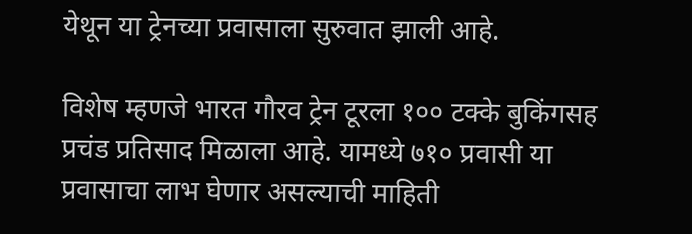येथून या ट्रेनच्या प्रवासाला सुरुवात झाली आहे.

विशेष म्हणजे भारत गौरव ट्रेन टूरला १०० टक्के बुकिंगसह प्रचंड प्रतिसाद मिळाला आहे. यामध्ये ७१० प्रवासी या प्रवासाचा लाभ घेणार असल्याची माहिती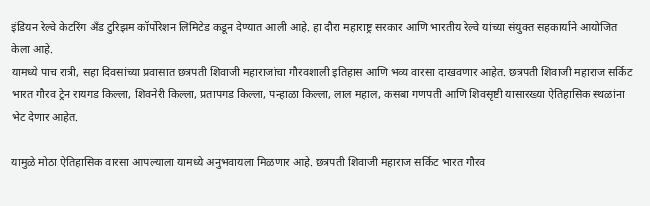इंडियन रेल्वे केटरिंग अँड टुरिझम कॉर्पोरेशन लिमिटेड कडून देण्यात आली आहे. हा दौरा महाराष्ट्र सरकार आणि भारतीय रेल्वे यांच्या संयुक्त सहकार्याने आयोजित केला आहे.
यामध्ये पाच रात्री, सहा दिवसांच्या प्रवासात छत्रपती शिवाजी महाराजांचा गौरवशाली इतिहास आणि भव्य वारसा दाखवणार आहेत. छत्रपती शिवाजी महाराज सर्किट भारत गौरव ट्रेन रायगड किल्ला, शिवनेरी किल्ला, प्रतापगड किल्ला, पन्हाळा किल्ला, लाल महाल, कसबा गणपती आणि शिवसृष्टी यासारख्या ऐतिहासिक स्थळांना भेट देणार आहेत.

यामुळे मोठा ऐतिहासिक वारसा आपल्याला यामध्ये अनुभवायला मिळणार आहे. छत्रपती शिवाजी महाराज सर्किट भारत गौरव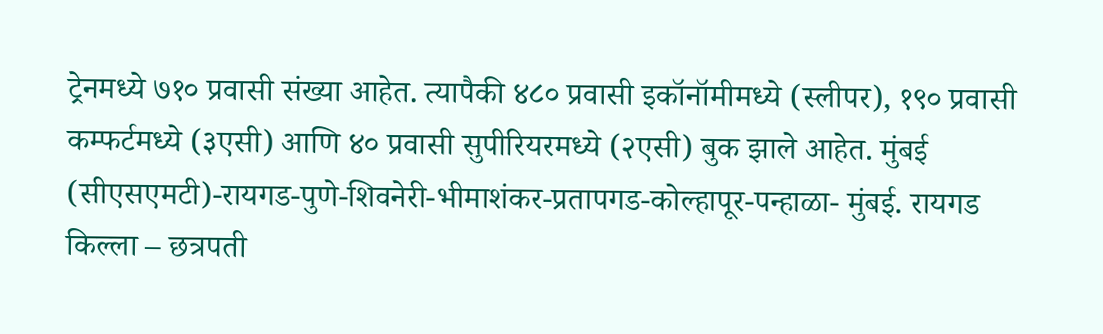ट्रेनमध्ये ७१० प्रवासी संख्या आहेत. त्यापैकी ४८० प्रवासी इकॉनॉमीमध्ये (स्लीपर), १९० प्रवासी कम्फर्टमध्ये (३एसी) आणि ४० प्रवासी सुपीरियरमध्ये (२एसी) बुक झाले आहेत. मुंबई (सीएसएमटी)-रायगड-पुणे-शिवनेरी-भीमाशंकर-प्रतापगड-कोल्हापूर-पन्हाळा- मुंबई. रायगड किल्ला – छत्रपती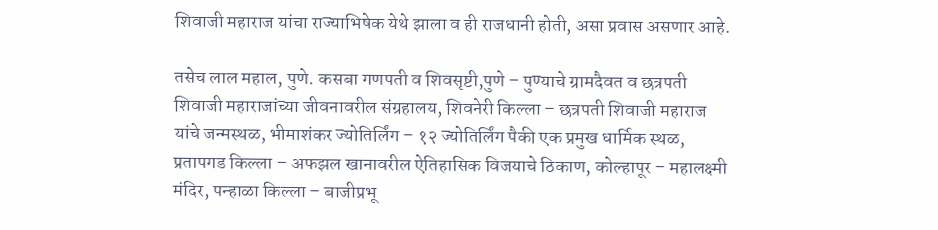शिवाजी महाराज यांचा राज्याभिषेक येथे झाला व ही राजधानी होती, असा प्रवास असणार आहे.

तसेच लाल महाल, पुणे. कसबा गणपती व शिवसृष्टी,पुणे – पुण्याचे ग्रामदैवत व छत्रपती शिवाजी महाराजांच्या जीवनावरील संग्रहालय, शिवनेरी किल्ला – छत्रपती शिवाजी महाराज यांचे जन्मस्थळ, भीमाशंकर ज्योतिर्लिंग – १२ ज्योतिर्लिंग पैकी एक प्रमुख धार्मिक स्थळ, प्रतापगड किल्ला – अफझल खानावरील ऐतिहासिक विजयाचे ठिकाण, कोल्हापूर – महालक्ष्मी मंदिर, पन्हाळा किल्ला – बाजीप्रभू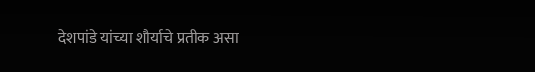देशपांडे यांच्या शौर्याचे प्रतीक असा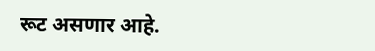रूट असणार आहे.